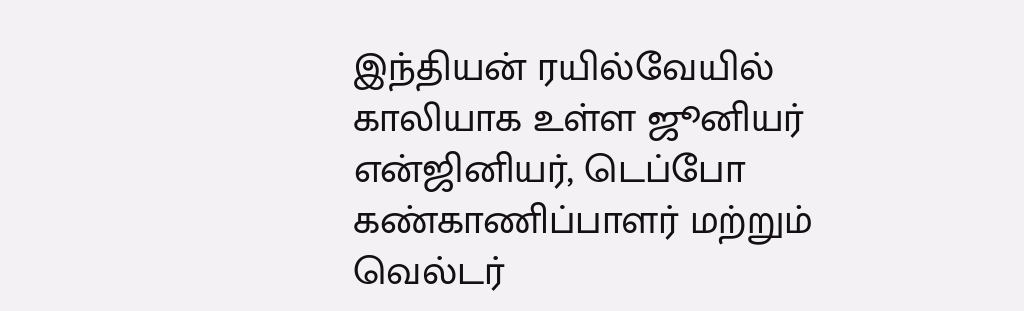இந்தியன் ரயில்வேயில் காலியாக உள்ள ஜூனியர் என்ஜினியர், டெப்போ கண்காணிப்பாளர் மற்றும் வெல்டர்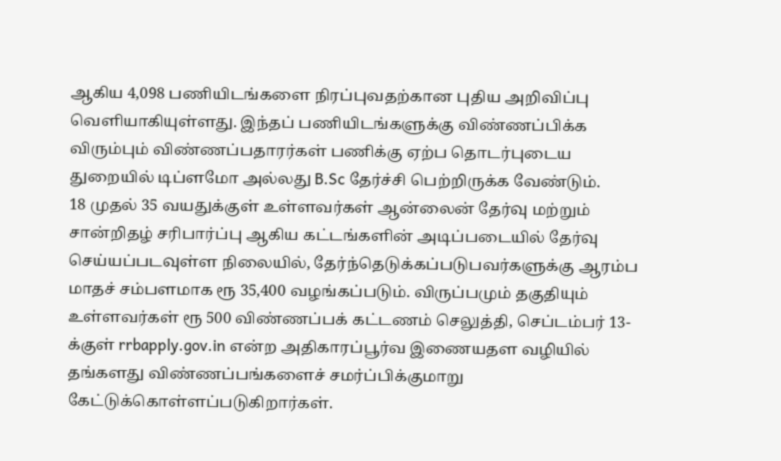ஆகிய 4,098 பணியிடங்களை நிரப்புவதற்கான புதிய அறிவிப்பு வெளியாகியுள்ளது. இந்தப் பணியிடங்களுக்கு விண்ணப்பிக்க விரும்பும் விண்ணப்பதாரர்கள் பணிக்கு ஏற்ப தொடர்புடைய துறையில் டிப்ளமோ அல்லது B.Sc தேர்ச்சி பெற்றிருக்க வேண்டும்.
18 முதல் 35 வயதுக்குள் உள்ளவர்கள் ஆன்லைன் தேர்வு மற்றும் சான்றிதழ் சரிபார்ப்பு ஆகிய கட்டங்களின் அடிப்படையில் தேர்வு செய்யப்படவுள்ள நிலையில், தேர்ந்தெடுக்கப்படுபவர்களுக்கு ஆரம்ப மாதச் சம்பளமாக ரூ 35,400 வழங்கப்படும். விருப்பமும் தகுதியும் உள்ளவர்கள் ரூ 500 விண்ணப்பக் கட்டணம் செலுத்தி, செப்டம்பர் 13-க்குள் rrbapply.gov.in என்ற அதிகாரப்பூர்வ இணையதள வழியில் தங்களது விண்ணப்பங்களைச் சமர்ப்பிக்குமாறு கேட்டுக்கொள்ளப்படுகிறார்கள்.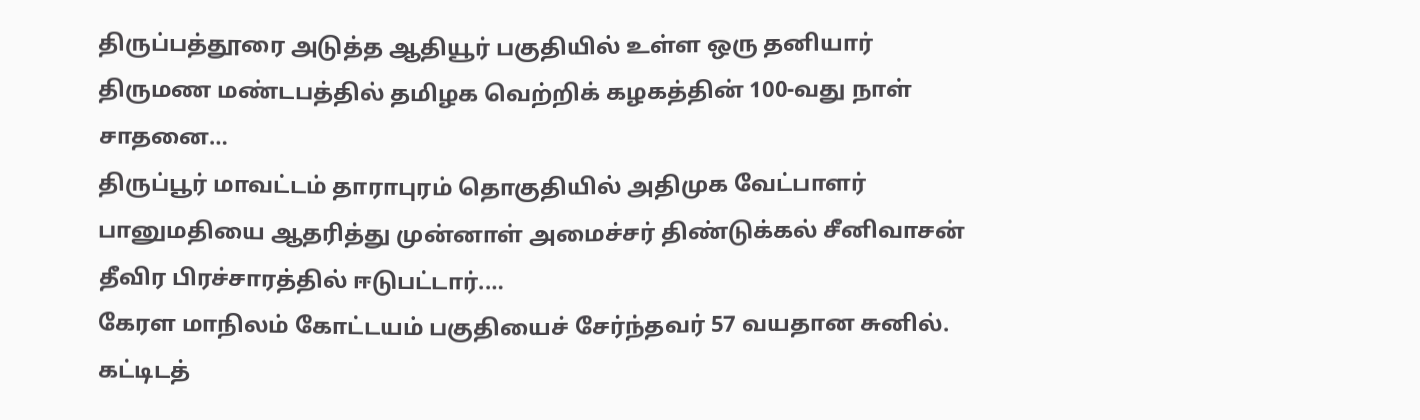திருப்பத்தூரை அடுத்த ஆதியூர் பகுதியில் உள்ள ஒரு தனியார் திருமண மண்டபத்தில் தமிழக வெற்றிக் கழகத்தின் 100-வது நாள் சாதனை…
திருப்பூர் மாவட்டம் தாராபுரம் தொகுதியில் அதிமுக வேட்பாளர் பானுமதியை ஆதரித்து முன்னாள் அமைச்சர் திண்டுக்கல் சீனிவாசன் தீவிர பிரச்சாரத்தில் ஈடுபட்டார்.…
கேரள மாநிலம் கோட்டயம் பகுதியைச் சேர்ந்தவர் 57 வயதான சுனில். கட்டிடத்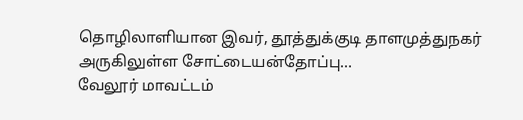தொழிலாளியான இவர், தூத்துக்குடி தாளமுத்துநகர் அருகிலுள்ள சோட்டையன்தோப்பு…
வேலூர் மாவட்டம்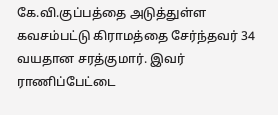கே.வி.குப்பத்தை அடுத்துள்ள கவசம்பட்டு கிராமத்தை சேர்ந்தவர் 34 வயதான சரத்குமார். இவர் ராணிப்பேட்டை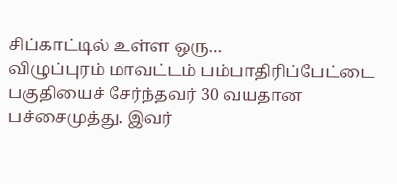சிப்காட்டில் உள்ள ஒரு…
விழுப்புரம் மாவட்டம் பம்பாதிரிப்பேட்டை பகுதியைச் சேர்ந்தவர் 30 வயதான பச்சைமுத்து. இவர்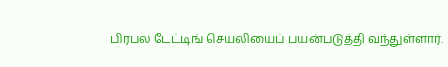பிரபல டேட்டிங் செயலியைப் பயன்படுத்தி வந்துள்ளார்.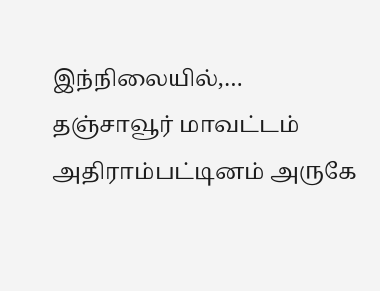இந்நிலையில்,…
தஞ்சாவூர் மாவட்டம் அதிராம்பட்டினம் அருகே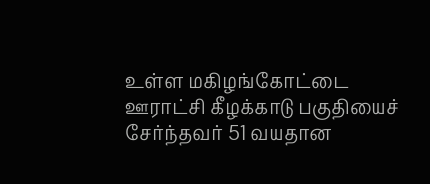உள்ள மகிழங்கோட்டை ஊராட்சி கீழக்காடு பகுதியைச் சேர்ந்தவர் 51 வயதான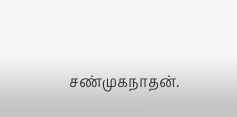சண்முகநாதன்.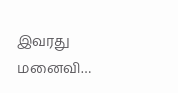இவரது மனைவி…